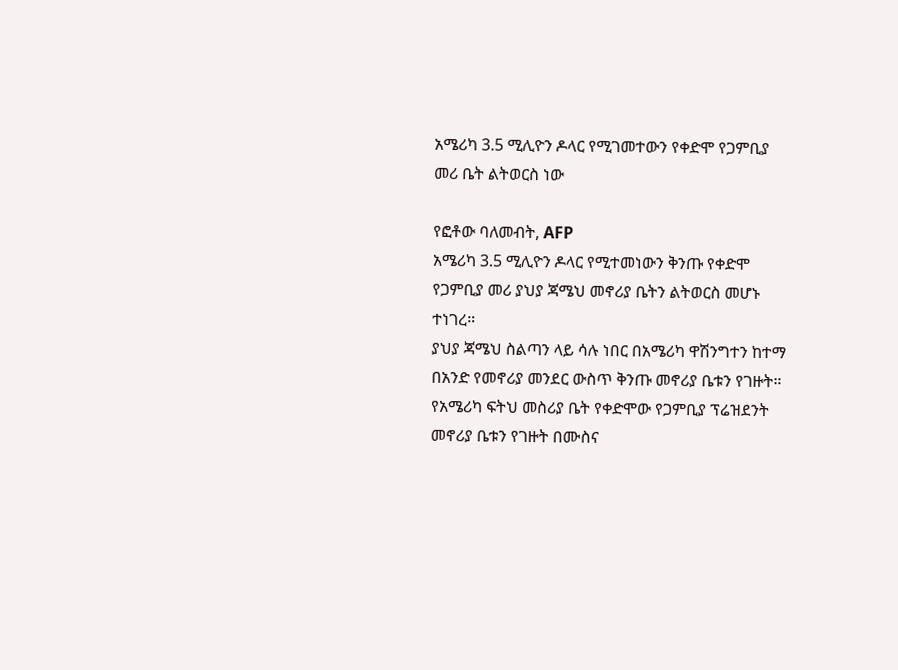አሜሪካ 3.5 ሚሊዮን ዶላር የሚገመተውን የቀድሞ የጋምቢያ መሪ ቤት ልትወርስ ነው

የፎቶው ባለመብት, AFP
አሜሪካ 3.5 ሚሊዮን ዶላር የሚተመነውን ቅንጡ የቀድሞ የጋምቢያ መሪ ያህያ ጃሜህ መኖሪያ ቤትን ልትወርስ መሆኑ ተነገረ።
ያህያ ጃሜህ ስልጣን ላይ ሳሉ ነበር በአሜሪካ ዋሽንግተን ከተማ በአንድ የመኖሪያ መንደር ውስጥ ቅንጡ መኖሪያ ቤቱን የገዙት።
የአሜሪካ ፍትህ መስሪያ ቤት የቀድሞው የጋምቢያ ፕሬዝደንት መኖሪያ ቤቱን የገዙት በሙስና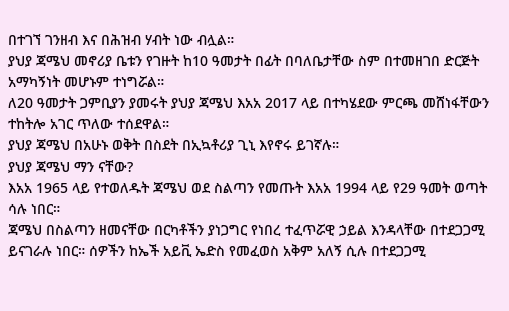በተገኘ ገንዘብ እና በሕዝብ ሃብት ነው ብሏል።
ያህያ ጃሜህ መኖሪያ ቤቱን የገዙት ከ10 ዓመታት በፊት በባለቤታቸው ስም በተመዘገበ ድርጅት አማካኝነት መሆኑም ተነግሯል።
ለ20 ዓመታት ጋምቢያን ያመሩት ያህያ ጃሜህ እአአ 2017 ላይ በተካሄደው ምርጫ መሸነፋቸውን ተከትሎ አገር ጥለው ተሰደዋል።
ያህያ ጃሜህ በአሁኑ ወቅት በስደት በኢኳቶሪያ ጊኒ እየኖሩ ይገኛሉ።
ያህያ ጃሜህ ማን ናቸው?
እአአ 1965 ላይ የተወለዱት ጃሜህ ወደ ስልጣን የመጡት እአአ 1994 ላይ የ29 ዓመት ወጣት ሳሉ ነበር።
ጃሜህ በስልጣን ዘመናቸው በርካቶችን ያነጋግር የነበረ ተፈጥሯዊ ኃይል እንዳላቸው በተደጋጋሚ ይናገራሉ ነበር። ሰዎችን ከኤች አይቪ ኤድስ የመፈወስ አቅም አለኝ ሲሉ በተደጋጋሚ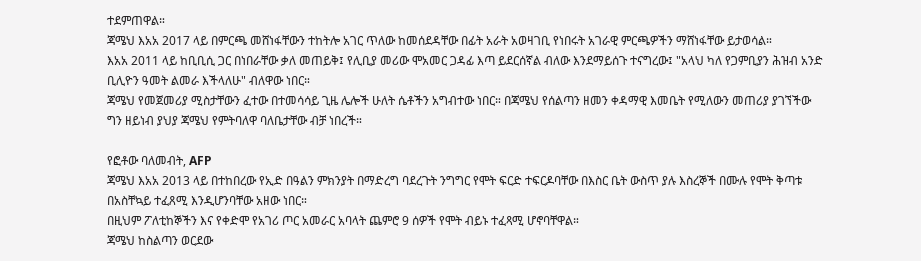ተደምጠዋል።
ጃሜህ እአአ 2017 ላይ በምርጫ መሸነፋቸውን ተከትሎ አገር ጥለው ከመሰደዳቸው በፊት አራት አወዛገቢ የነበሩት አገራዊ ምርጫዎችን ማሸነፋቸው ይታወሳል።
እአአ 2011 ላይ ከቢቢሲ ጋር በነበራቸው ቃለ መጠይቅ፤ የሊቢያ መሪው ሞአመር ጋዳፊ እጣ ይደርሰኛል ብለው እንደማይሰጉ ተናግረው፤ "አላህ ካለ የጋምቢያን ሕዝብ አንድ ቢሊዮን ዓመት ልመራ እችላለሁ" ብለዋው ነበር።
ጃሜህ የመጀመሪያ ሚስታቸውን ፈተው በተመሳሳይ ጊዜ ሌሎች ሁለት ሴቶችን አግብተው ነበር። በጃሜህ የሰልጣን ዘመን ቀዳማዊ እመቤት የሚለውን መጠሪያ ያገኘችው ግን ዘይነብ ያህያ ጃሜህ የምትባለዋ ባለቤታቸው ብቻ ነበረች።

የፎቶው ባለመብት, AFP
ጃሜህ እአአ 2013 ላይ በተከበረው የኢድ በዓልን ምክንያት በማድረግ ባደረጉት ንግግር የሞት ፍርድ ተፍርዶባቸው በእስር ቤት ውስጥ ያሉ እስረኞች በሙሉ የሞት ቅጣቱ በአስቸኳይ ተፈጸሚ እንዲሆንባቸው አዘው ነበር።
በዚህም ፖለቲከኞችን እና የቀድሞ የአገሪ ጦር አመራር አባላት ጨምሮ 9 ሰዎች የሞት ብይኑ ተፈጻሚ ሆኖባቸዋል።
ጃሜህ ከስልጣን ወርደው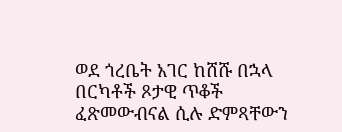ወደ ጎረቤት አገር ከሸሹ በኋላ በርካቶች ጾታዊ ጥቆች ፈጽመውብናል ሲሉ ድምጻቸውን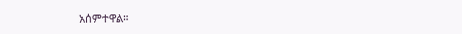አሰምተዋል።